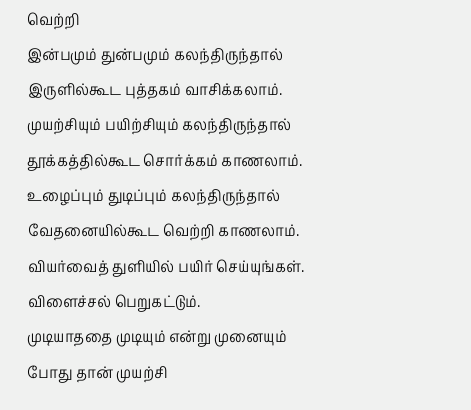வெற்றி
இன்பமும் துன்பமும் கலந்திருந்தால் இருளில்கூட புத்தகம் வாசிக்கலாம். முயற்சியும் பயிற்சியும் கலந்திருந்தால் தூக்கத்தில்கூட சொர்க்கம் காணலாம்.
உழைப்பும் துடிப்பும் கலந்திருந்தால் வேதனையில்கூட வெற்றி காணலாம். வியர்வைத் துளியில் பயிர் செய்யுங்கள். விளைச்சல் பெறுகட்டும்.
முடியாததை முடியும் என்று முனையும் போது தான் முயற்சி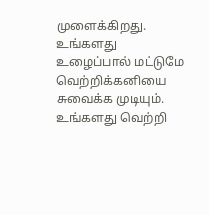முளைக்கிறது.
உங்களது உழைப்பால் மட்டுமே வெற்றிக்கனியை சுவைக்க முடியும். உங்களது வெற்றி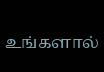உங்களால்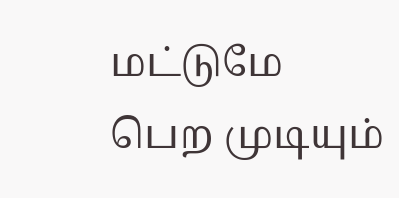மட்டுமே பெற முடியும்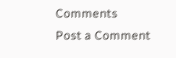Comments
Post a Comment